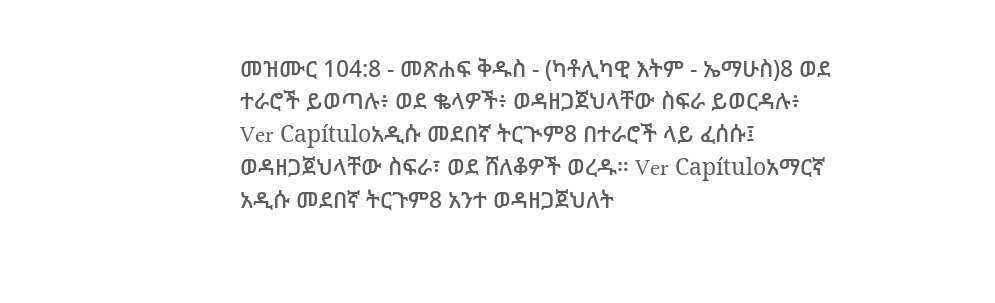መዝሙር 104:8 - መጽሐፍ ቅዱስ - (ካቶሊካዊ እትም - ኤማሁስ)8 ወደ ተራሮች ይወጣሉ፥ ወደ ቈላዎች፥ ወዳዘጋጀህላቸው ስፍራ ይወርዳሉ፥ Ver Capítuloአዲሱ መደበኛ ትርጒም8 በተራሮች ላይ ፈሰሱ፤ ወዳዘጋጀህላቸው ስፍራ፣ ወደ ሸለቆዎች ወረዱ። Ver Capítuloአማርኛ አዲሱ መደበኛ ትርጉም8 አንተ ወዳዘጋጀህለት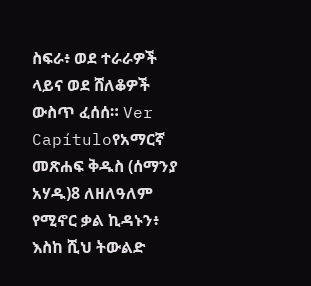ስፍራ፥ ወደ ተራራዎች ላይና ወደ ሸለቆዎች ውስጥ ፈሰሰ። Ver Capítuloየአማርኛ መጽሐፍ ቅዱስ (ሰማንያ አሃዱ)8 ለዘለዓለም የሚኖር ቃል ኪዳኑን፥ እስከ ሺህ ትውልድ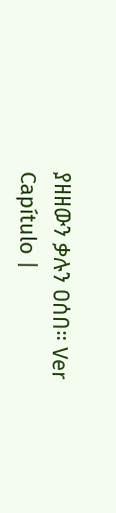ያዘዘውን ቃሉን ዐሰበ። Ver Capítulo |